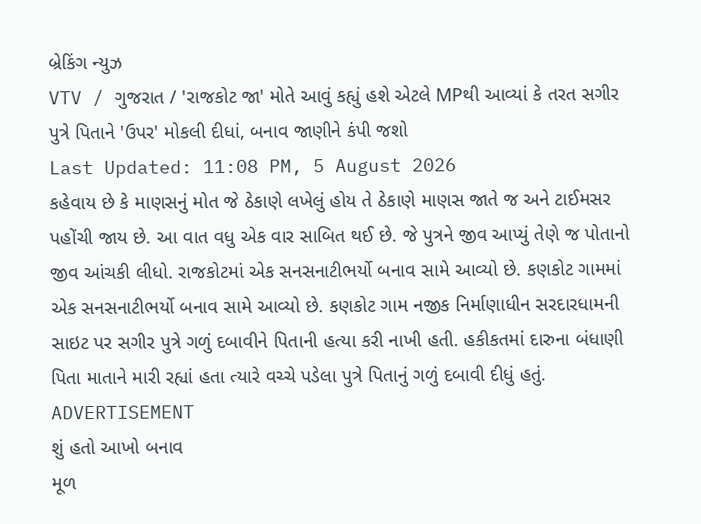બ્રેકિંગ ન્યુઝ
VTV / ગુજરાત / 'રાજકોટ જા' મોતે આવું કહ્યું હશે એટલે MPથી આવ્યાં કે તરત સગીર પુત્રે પિતાને 'ઉપર' મોકલી દીધાં, બનાવ જાણીને કંપી જશો
Last Updated: 11:08 PM, 5 August 2026
કહેવાય છે કે માણસનું મોત જે ઠેકાણે લખેલું હોય તે ઠેકાણે માણસ જાતે જ અને ટાઈમસર પહોંચી જાય છે. આ વાત વધુ એક વાર સાબિત થઈ છે. જે પુત્રને જીવ આપ્યું તેણે જ પોતાનો જીવ આંચકી લીધો. રાજકોટમાં એક સનસનાટીભર્યો બનાવ સામે આવ્યો છે. કણકોટ ગામમાં એક સનસનાટીભર્યો બનાવ સામે આવ્યો છે. કણકોટ ગામ નજીક નિર્માણાધીન સરદારધામની સાઇટ પર સગીર પુત્રે ગળું દબાવીને પિતાની હત્યા કરી નાખી હતી. હકીકતમાં દારુના બંધાણી પિતા માતાને મારી રહ્યાં હતા ત્યારે વચ્ચે પડેલા પુત્રે પિતાનું ગળું દબાવી દીધું હતું.
ADVERTISEMENT
શું હતો આખો બનાવ
મૂળ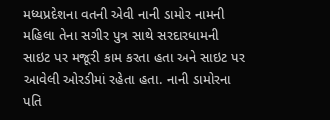મધ્યપ્રદેશના વતની એવી નાની ડામોર નામની મહિલા તેના સગીર પુત્ર સાથે સરદારધામની સાઇટ પર મજૂરી કામ કરતા હતા અને સાઇટ પર આવેલી ઓરડીમાં રહેતા હતા. નાની ડામોરના પતિ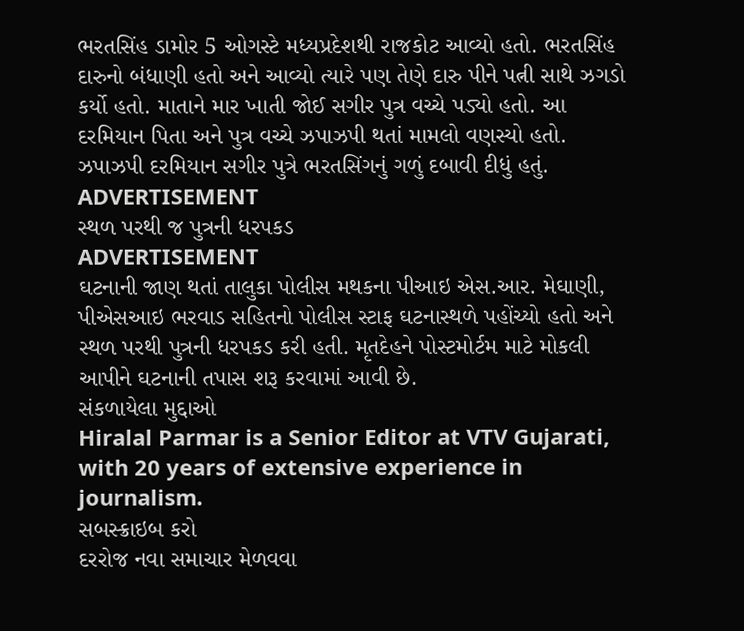ભરતસિંહ ડામોર 5 ઓગસ્ટે મધ્યપ્રદેશથી રાજકોટ આવ્યો હતો. ભરતસિંહ દારુનો બંધાણી હતો અને આવ્યો ત્યારે પણ તેણે દારુ પીને પત્ની સાથે ઝગડો કર્યો હતો. માતાને માર ખાતી જોઈ સગીર પુત્ર વચ્ચે પડ્યો હતો. આ દરમિયાન પિતા અને પુત્ર વચ્ચે ઝપાઝપી થતાં મામલો વણસ્યો હતો. ઝપાઝપી દરમિયાન સગીર પુત્રે ભરતસિંગનું ગળું દબાવી દીધું હતું.
ADVERTISEMENT
સ્થળ પરથી જ પુત્રની ધરપકડ
ADVERTISEMENT
ઘટનાની જાણ થતાં તાલુકા પોલીસ મથકના પીઆઇ એસ.આર. મેઘાણી, પીએસઆઇ ભરવાડ સહિતનો પોલીસ સ્ટાફ ઘટનાસ્થળે પહોંચ્યો હતો અને સ્થળ પરથી પુત્રની ધરપકડ કરી હતી. મૃતદેહને પોસ્ટમોર્ટમ માટે મોકલી આપીને ઘટનાની તપાસ શરૂ કરવામાં આવી છે.
સંકળાયેલા મુદ્દાઓ
Hiralal Parmar is a Senior Editor at VTV Gujarati, with 20 years of extensive experience in journalism.
સબસ્ક્રાઇબ કરો
દરરોજ નવા સમાચાર મેળવવા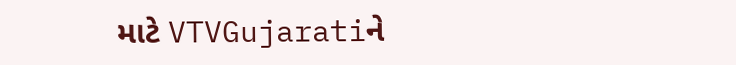માટે VTVGujaratiને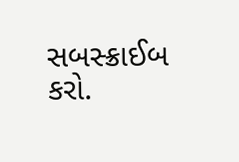સબસ્ક્રાઈબ કરો.